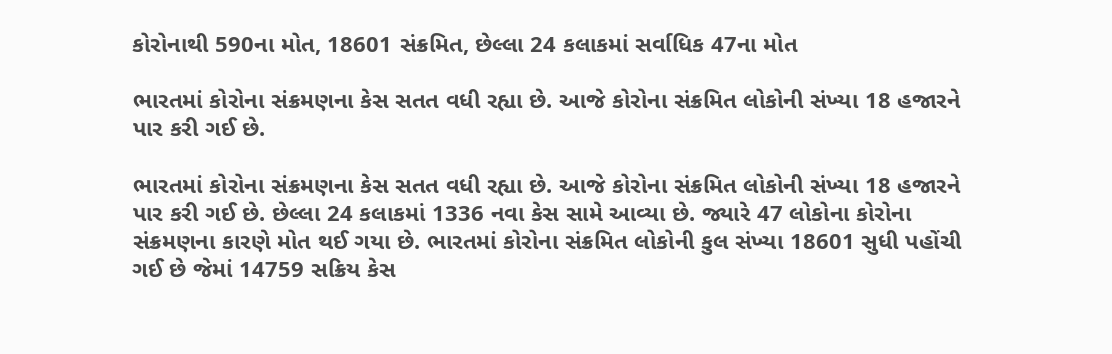કોરોનાથી 590ના મોત, 18601 સંક્રમિત, છેલ્લા 24 કલાકમાં સર્વાધિક 47ના મોત

ભારતમાં કોરોના સંક્રમણના કેસ સતત વધી રહ્યા છે. આજે કોરોના સંક્રમિત લોકોની સંખ્યા 18 હજારને પાર કરી ગઈ છે.

ભારતમાં કોરોના સંક્રમણના કેસ સતત વધી રહ્યા છે. આજે કોરોના સંક્રમિત લોકોની સંખ્યા 18 હજારને પાર કરી ગઈ છે. છેલ્લા 24 કલાકમાં 1336 નવા કેસ સામે આવ્યા છે. જ્યારે 47 લોકોના કોરોના સંક્રમણના કારણે મોત થઈ ગયા છે. ભારતમાં કોરોના સંક્રમિત લોકોની કુલ સંખ્યા 18601 સુધી પહોંચી ગઈ છે જેમાં 14759 સક્રિય કેસ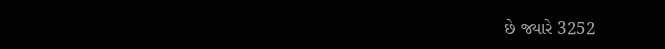છે જ્યારે 3252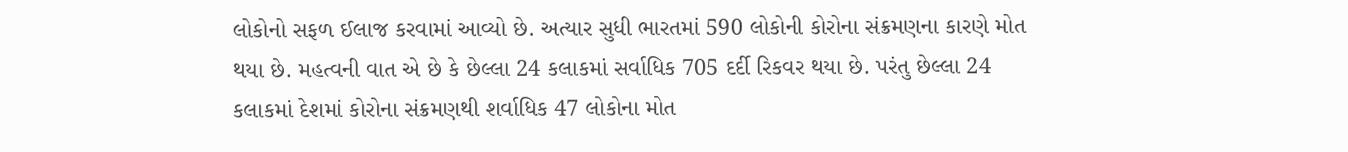લોકોનો સફળ ઈલાજ કરવામાં આવ્યો છે. અત્યાર સુધી ભારતમાં 590 લોકોની કોરોના સંક્રમણના કારણે મોત થયા છે. મહત્વની વાત એ છે કે છેલ્લા 24 કલાકમાં સર્વાધિક 705 દર્દી રિકવર થયા છે. પરંતુ છેલ્લા 24 કલાકમાં દેશમાં કોરોના સંક્રમણથી શર્વાધિક 47 લોકોના મોત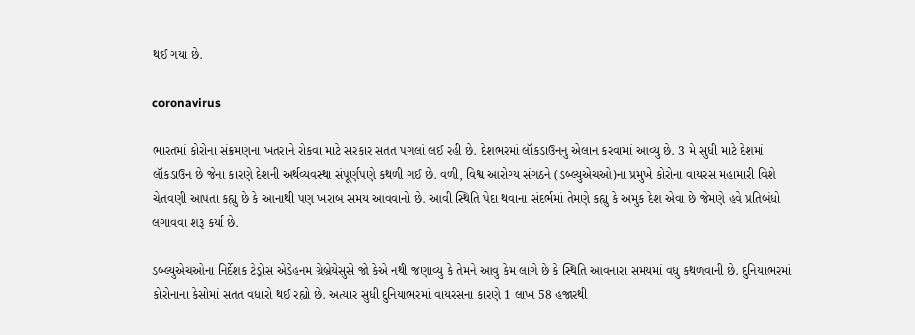થઈ ગયા છે.

coronavirus

ભારતમાં કોરોના સંક્રમણના ખતરાને રોકવા માટે સરકાર સતત પગલાં લઈ રહી છે. દેશભરમાં લૉકડાઉનનુ એલાન કરવામાં આવ્યુ છે. 3 મે સુધી માટે દેશમાં લૉકડાઉન છે જેના કારણે દેશની અર્થવ્યવસ્થા સંપૂર્ણપણે કથળી ગઈ છે. વળી, વિશ્વ આરોગ્ય સંગઠને (ડબ્લ્યુએચઓ)ના પ્રમુખે કોરોના વાયરસ મહામારી વિશે ચેતવણી આપતા કહ્યુ છે કે આનાથી પણ ખરાબ સમય આવવાનો છે. આવી સ્થિતિ પેદા થવાના સંદર્ભમાં તેમણે કહ્યુ કે અમુક દેશ એવા છે જેમણે હવે પ્રતિબંધો લગાવવા શરૂ કર્યા છે.

ડબ્લ્યુએચઓના નિર્દેશક ટેડ્રોસ એડેહનમ ગ્રેબ્રેયેસુસે જો કેએ નથી જણાવ્યુ કે તેમને આવુ કેમ લાગે છે કે સ્થિતિ આવનારા સમયમાં વધુ કથળવાની છે. દુનિયાભરમાં કોરોનાના કેસોમાં સતત વધારો થઈ રહ્યો છે. અત્યાર સુધી દુનિયાભરમાં વાયરસના કારણે 1 લાખ 58 હજારથી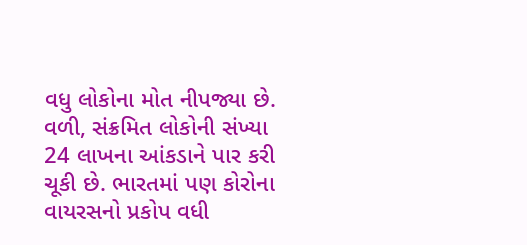વધુ લોકોના મોત નીપજ્યા છે. વળી, સંક્રમિત લોકોની સંખ્યા 24 લાખના આંકડાને પાર કરી ચૂકી છે. ભારતમાં પણ કોરોના વાયરસનો પ્રકોપ વધી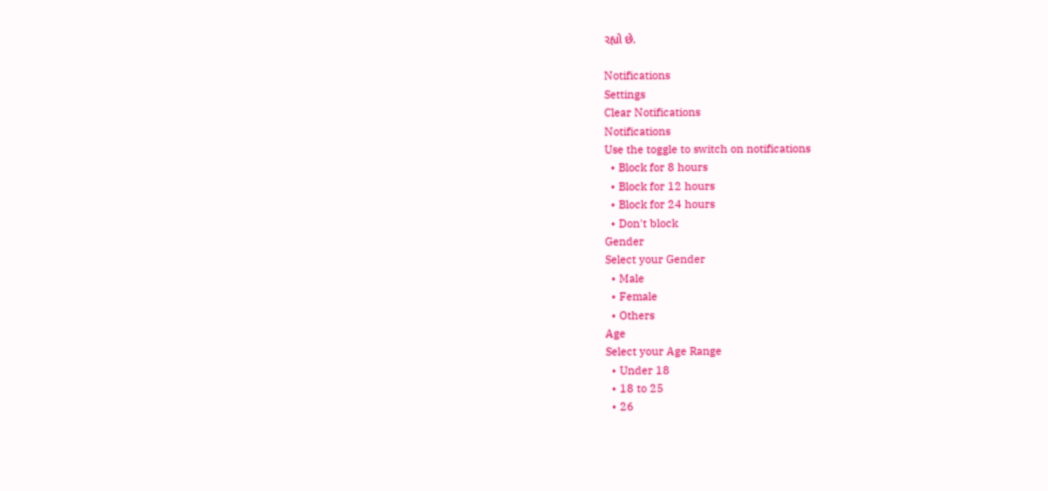રહ્યો છે.

Notifications
Settings
Clear Notifications
Notifications
Use the toggle to switch on notifications
  • Block for 8 hours
  • Block for 12 hours
  • Block for 24 hours
  • Don't block
Gender
Select your Gender
  • Male
  • Female
  • Others
Age
Select your Age Range
  • Under 18
  • 18 to 25
  • 26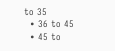to 35
  • 36 to 45
  • 45 to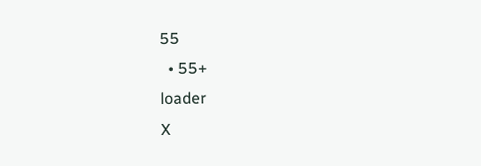55
  • 55+
loader
X